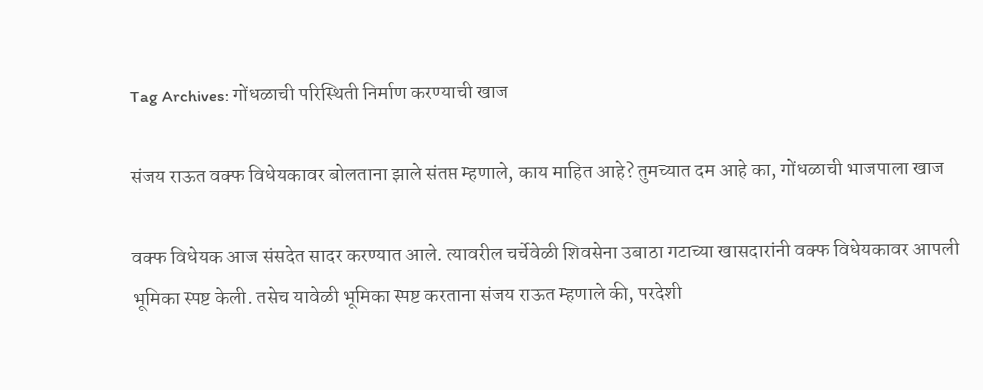Tag Archives: गोंधळाची परिस्थिती निर्माण करण्याची खाज

संजय राऊत वक्फ विधेयकावर बोलताना झाले संतप्त म्हणाले, काय माहित आहे? तुमच्यात दम आहे का, गोंधळाची भाजपाला खाज

वक्फ विधेयक आज संसदेत सादर करण्यात आले. त्यावरील चर्चेवेळी शिवसेना उबाठा गटाच्या खासदारांनी वक्फ विधेयकावर आपली भूमिका स्पष्ट केली. तसेच यावेळी भूमिका स्पष्ट करताना संजय राऊत म्हणाले की, परदेशी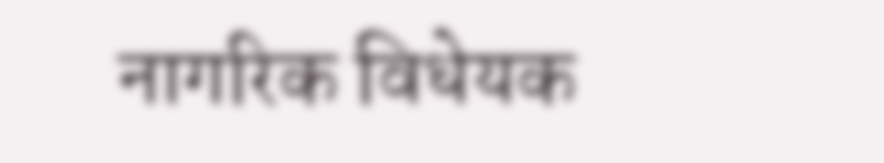नागरिक विधेयक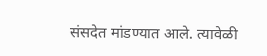संसदेत मांडण्यात आले. त्यावेळी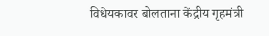विधेयकावर बोलताना केंद्रीय गृहमंत्री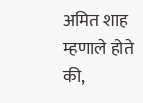अमित शाह म्हणाले होते की,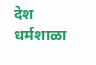देश धर्मशाळा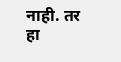नाही. तर हा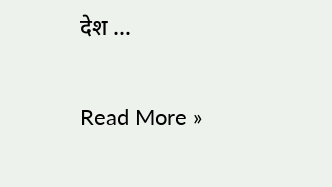देश …

Read More »